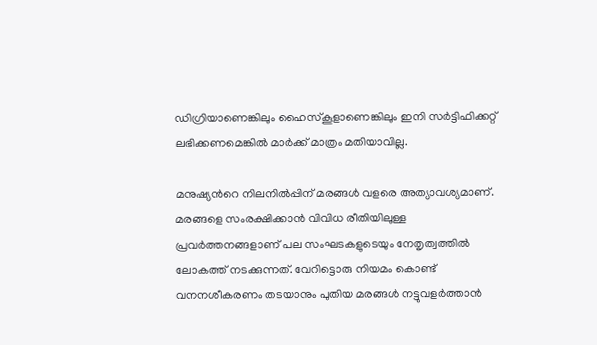ഡിഗ്രിയാണെങ്കിലും ഹൈസ്കൂളാണെങ്കിലും ഇനി സര്‍ട്ടിഫിക്കറ്റ് ലഭിക്കണമെങ്കില്‍ മാര്‍ക്ക് മാത്രം മതിയാവില്ല.

മനുഷ്യന്‍റെ നിലനില്‍പ്പിന് മരങ്ങള്‍ വളരെ അത്യാവശ്യമാണ്. മരങ്ങളെ സംരക്ഷിക്കാന്‍ വിവിധ രീതിയിലുള്ള പ്രവര്‍ത്തനങ്ങളാണ് പല സംഘടകളുടെയും നേതൃത്വത്തില്‍ ലോകത്ത് നടക്കുന്നത്. വേറിട്ടൊരു നിയമം കൊണ്ട് വനനശീകരണം തടയാനും പുതിയ മരങ്ങള്‍ നട്ടുവളര്‍ത്താന്‍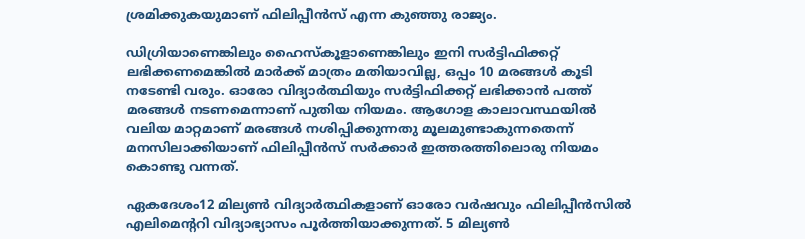ശ്രമിക്കുകയുമാണ് ഫിലിപ്പീന്‍സ് എന്ന കുഞ്ഞു രാജ്യം.

ഡിഗ്രിയാണെങ്കിലും ഹൈസ്കൂളാണെങ്കിലും ഇനി സര്‍ട്ടിഫിക്കറ്റ് ലഭിക്കണമെങ്കില്‍ മാര്‍ക്ക് മാത്രം മതിയാവില്ല, ഒപ്പം 10 മരങ്ങള്‍ കൂടി നടേണ്ടി വരും. ഓരോ വിദ്യാര്‍ത്ഥിയും സര്‍ട്ടിഫിക്കറ്റ് ലഭിക്കാന്‍ പത്ത് മരങ്ങള്‍ നടണമെന്നാണ് പുതിയ നിയമം. ആഗോള കാലാവസ്ഥയില്‍ വലിയ മാറ്റമാണ് മരങ്ങള്‍ നശിപ്പിക്കുന്നതു മൂലമുണ്ടാകുന്നതെന്ന് മനസിലാക്കിയാണ് ഫിലിപ്പീന്‍സ് സര്‍ക്കാര്‍ ഇത്തരത്തിലൊരു നിയമം കൊണ്ടു വന്നത്.

ഏകദേശം12 മില്യണ്‍ വിദ്യാര്‍ത്ഥികളാണ് ഓരോ വര്‍ഷവും ഫിലിപ്പീന്‍സില്‍ എലിമെന്‍ററി വിദ്യാഭ്യാസം പൂര്‍ത്തിയാക്കുന്നത്. 5 മില്യണ്‍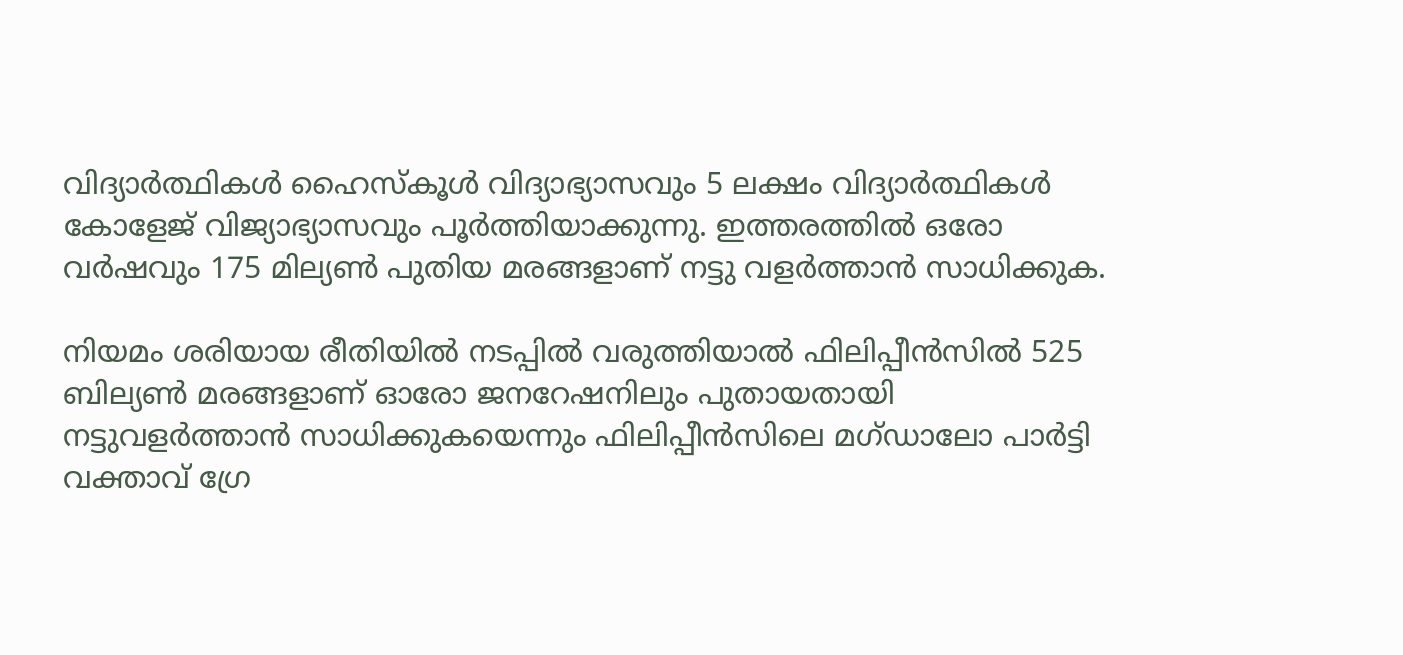വിദ്യാര്‍ത്ഥികള്‍ ഹൈസ്കൂള്‍ വിദ്യാഭ്യാസവും 5 ലക്ഷം വിദ്യാര്‍ത്ഥികള്‍ കോളേജ് വിജ്യാഭ്യാസവും പൂര്‍ത്തിയാക്കുന്നു. ഇത്തരത്തില്‍ ഒരോ വര്‍ഷവും 175 മില്യണ്‍ പുതിയ മരങ്ങളാണ് നട്ടു വളര്‍ത്താന്‍ സാധിക്കുക.

നിയമം ശരിയായ രീതിയില്‍ നടപ്പില്‍ വരുത്തിയാല്‍ ഫിലിപ്പീന്‍സില്‍ 525 ബില്യണ്‍ മരങ്ങളാണ് ഓരോ ജനറേഷനിലും പുതായതായി നട്ടുവളര്‍ത്താന്‍ സാധിക്കുകയെന്നും ഫിലിപ്പീന്‍സിലെ മഗ്ഡാലോ പാര്‍ട്ടി വക്താവ് ഗ്രേ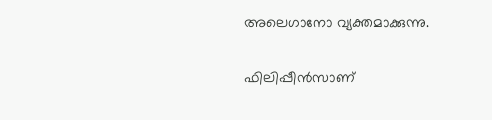അലെഗാനോ വ്യക്തമാക്കുന്നു.

ഫിലിപ്പീന്‍സാണ്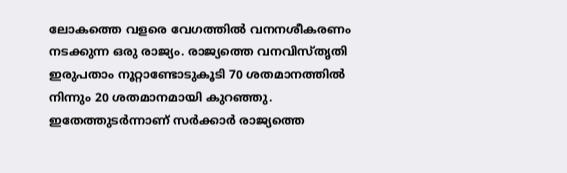ലോകത്തെ വളരെ വേഗത്തില്‍ വനനശീകരണം നടക്കുന്ന ഒരു രാജ്യം. രാജ്യത്തെ വനവിസ്തൃതി ഇരുപതാം നൂറ്റാണ്ടോടുകൂടി 70 ശതമാനത്തില്‍ നിന്നും 20 ശതമാനമായി കുറഞ്ഞു. ഇതേത്തുടര്‍ന്നാണ് സര്‍ക്കാര്‍ രാജ്യത്തെ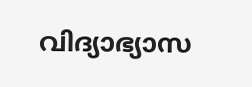വിദ്യാഭ്യാസ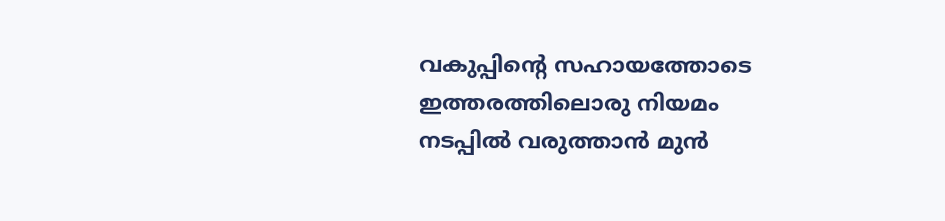വകുപ്പിന്‍റെ സഹായത്തോടെ ഇത്തരത്തിലൊരു നിയമം നടപ്പില്‍ വരുത്താന്‍ മുന്‍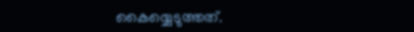കൈയ്യെടുത്തത്.